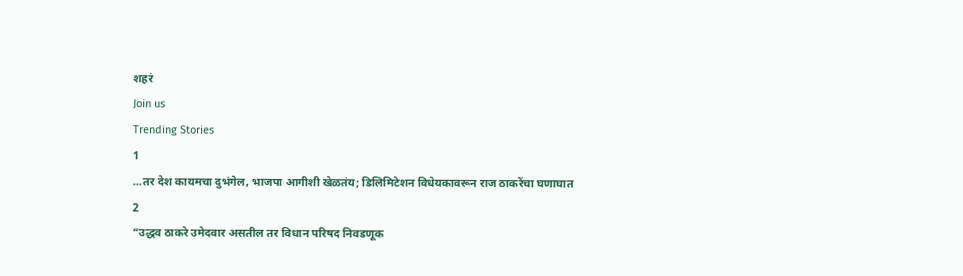शहरं
Join us
Trending Stories
1
...तर देश कायमचा दुभंगेल, भाजपा आगीशी खेळतंय; डिलिमिटेशन विधेयकावरून राज ठाकरेंचा घणाघात
2
“उद्धव ठाकरे उमेदवार असतील तर विधान परिषद निवडणूक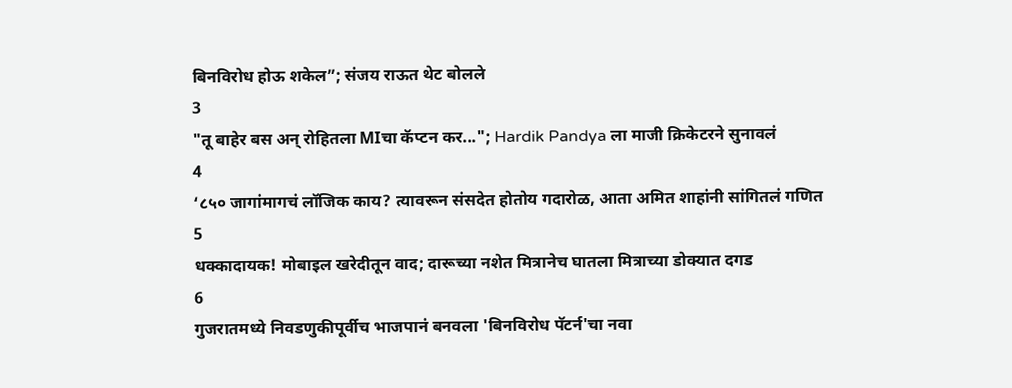बिनविरोध होऊ शकेल”; संजय राऊत थेट बोलले
3
"तू बाहेर बस अन् रोहितला MIचा कॅप्टन कर..."; Hardik Pandya ला माजी क्रिकेटरने सुनावलं
4
‘८५० जागांमागचं लॉजिक काय? त्यावरून संसदेत होतोय गदारोळ, आता अमित शाहांनी सांगितलं गणित
5
धक्कादायक! मोबाइल खरेदीतून वाद; दारूच्या नशेत मित्रानेच घातला मित्राच्या डोक्यात दगड
6
गुजरातमध्ये निवडणुकीपूर्वीच भाजपानं बनवला 'बिनविरोध पॅटर्न'चा नवा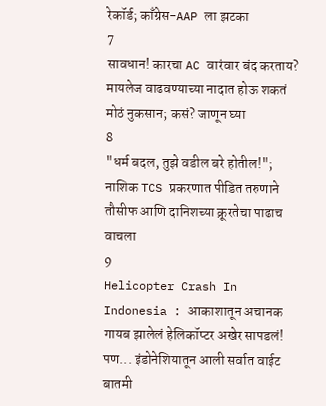रेकॉर्ड; काँग्रेस-AAP ला झटका
7
सावधान! कारचा AC वारंवार बंद करताय? मायलेज वाढवण्याच्या नादात होऊ शकतं मोठं नुकसान; कसं? जाणून घ्या
8
"धर्म बदल, तुझे वडील बरे होतील!"; नाशिक TCS प्रकरणात पीडित तरुणाने तौसीफ आणि दानिशच्या क्रूरतेचा पाढाच वाचला
9
Helicopter Crash In Indonesia : आकाशातून अचानक गायब झालेलं हेलिकॉप्टर अखेर सापडलं! पण... इंडोनेशियातून आली सर्वात वाईट बातमी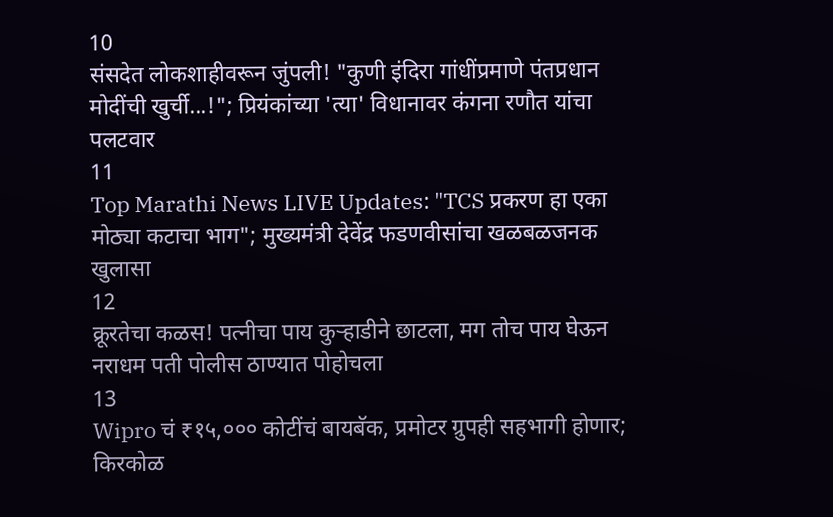10
संसदेत लोकशाहीवरून जुंपली! "कुणी इंदिरा गांधींप्रमाणे पंतप्रधान मोदींची खुर्ची...!"; प्रियंकांच्या 'त्या' विधानावर कंगना रणौत यांचा पलटवार
11
Top Marathi News LIVE Updates: "TCS प्रकरण हा एका मोठ्या कटाचा भाग"; मुख्यमंत्री देवेंद्र फडणवीसांचा खळबळजनक खुलासा
12
क्रूरतेचा कळस! पत्नीचा पाय कुऱ्हाडीने छाटला, मग तोच पाय घेऊन नराधम पती पोलीस ठाण्यात पोहोचला
13
Wipro चं ₹१५,००० कोटींचं बायबॅक, प्रमोटर ग्रुपही सहभागी होणार; किरकोळ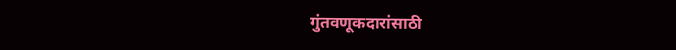गुंतवणूकदारांसाठी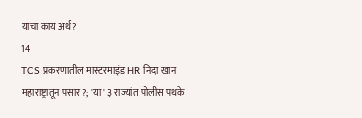याचा काय अर्थ?
14
TCS प्रकरणातील मास्टरमाइंड HR निदा खान महाराष्ट्रातून पसार?; 'या' ३ राज्यांत पोलीस पथके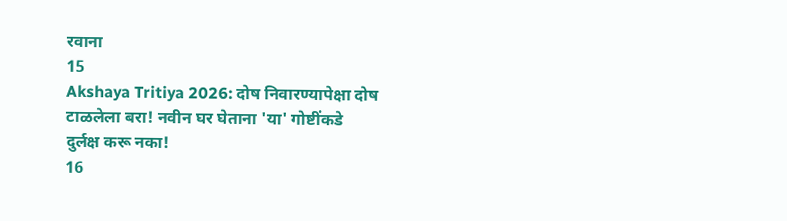रवाना
15
Akshaya Tritiya 2026: दोष निवारण्यापेक्षा दोष टाळलेला बरा! नवीन घर घेताना 'या' गोष्टींकडे दुर्लक्ष करू नका!
16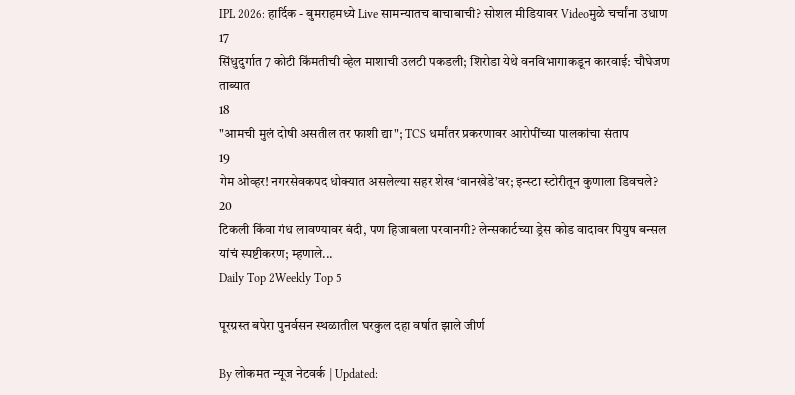IPL 2026: हार्दिक - बुमराहमध्ये Live सामन्यातच बाचाबाची? सोशल मीडियावर Videoमुळे चर्चांना उधाण
17
सिंधुदुर्गात 7 कोटी किंमतीची व्हेल माशाची उलटी पकडली; शिरोडा येथे वनविभागाकडून कारवाई: चौघेजण ताब्यात
18
"आमची मुलं दोषी असतील तर फाशी द्या"; TCS धर्मांतर प्रकरणावर आरोपींच्या पालकांचा संताप
19
गेम ओव्हर! नगरसेवकपद धोक्यात असलेल्या सहर शेख ‘वानखेडे’वर; इन्स्टा स्टोरीतून कुणाला डिवचले?
20
टिकली किंवा गंध लावण्यावर बंदी, पण हिजाबला परवानगी? लेन्सकार्टच्या ड्रेस कोड वादावर पियुष बन्सल यांचं स्पष्टीकरण; म्हणाले...
Daily Top 2Weekly Top 5

पूरग्रस्त बपेरा पुनर्वसन स्थळातील घरकुल दहा वर्षात झाले जीर्ण

By लोकमत न्यूज नेटवर्क | Updated: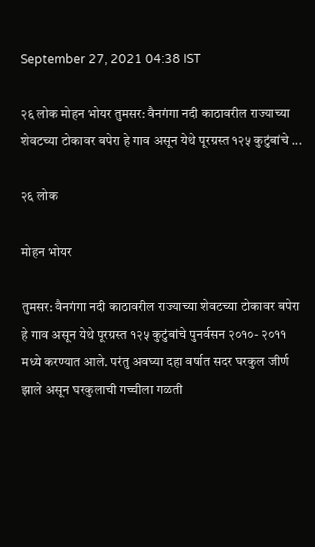September 27, 2021 04:38 IST

२६ लोक मोहन भोयर तुमसर: वैनगंगा नदी काठावरील राज्याच्या शेवटच्या टोकावर बपेरा हे गाव असून येथे पूरग्रस्त १२५ कुटुंबांचे ...

२६ लोक

मोहन भोयर

तुमसर: वैनगंगा नदी काठावरील राज्याच्या शेवटच्या टोकावर बपेरा हे गाव असून येथे पूरग्रस्त १२५ कुटुंबांचे पुनर्वसन २०१०- २०११ मध्ये करण्यात आले. परंतु अवघ्या दहा वर्षात सदर घरकुल जीर्ण झाले असून घरकुलाची गच्चीला गळती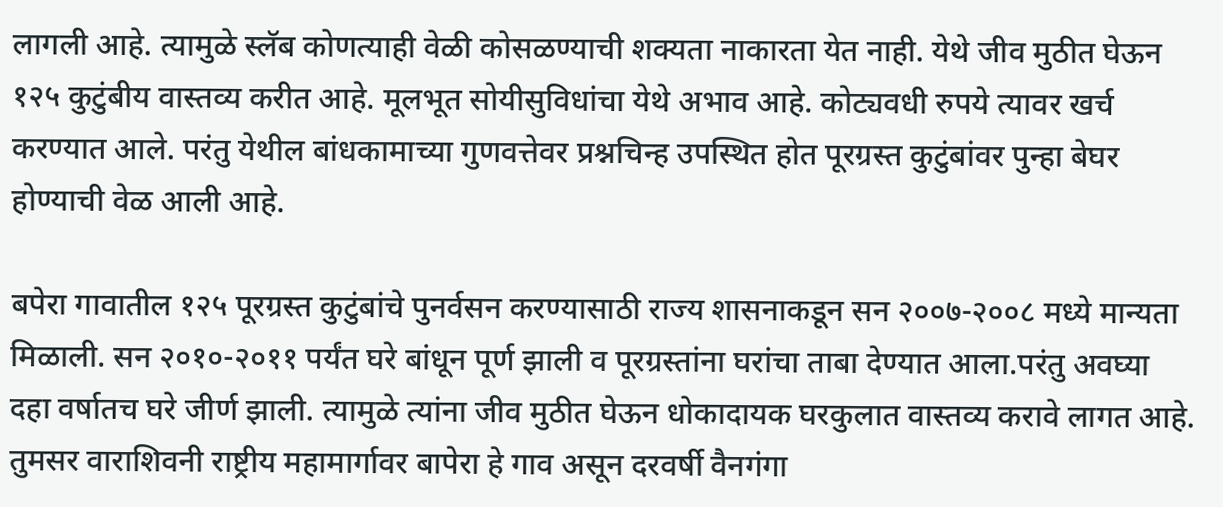लागली आहे. त्यामुळे स्लॅब कोणत्याही वेळी कोसळण्याची शक्यता नाकारता येत नाही. येथे जीव मुठीत घेऊन १२५ कुटुंबीय वास्तव्य करीत आहे. मूलभूत सोयीसुविधांचा येथे अभाव आहे. कोट्यवधी रुपये त्यावर खर्च करण्यात आले. परंतु येथील बांधकामाच्या गुणवत्तेवर प्रश्नचिन्ह उपस्थित होत पूरग्रस्त कुटुंबांवर पुन्हा बेघर होण्याची वेळ आली आहे.

बपेरा गावातील १२५ पूरग्रस्त कुटुंबांचे पुनर्वसन करण्यासाठी राज्य शासनाकडून सन २००७-२००८ मध्ये मान्यता मिळाली. सन २०१०-२०११ पर्यंत घरे बांधून पूर्ण झाली व पूरग्रस्तांना घरांचा ताबा देण्यात आला.परंतु अवघ्या दहा वर्षातच घरे जीर्ण झाली. त्यामुळे त्यांना जीव मुठीत घेऊन धोकादायक घरकुलात वास्तव्य करावे लागत आहे. तुमसर वाराशिवनी राष्ट्रीय महामार्गावर बापेरा हे गाव असून दरवर्षी वैनगंगा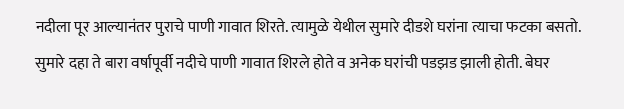नदीला पूर आल्यानंतर पुराचे पाणी गावात शिरते. त्यामुळे येथील सुमारे दीडशे घरांना त्याचा फटका बसतो. सुमारे दहा ते बारा वर्षापूर्वी नदीचे पाणी गावात शिरले होते व अनेक घरांची पडझड झाली होती. बेघर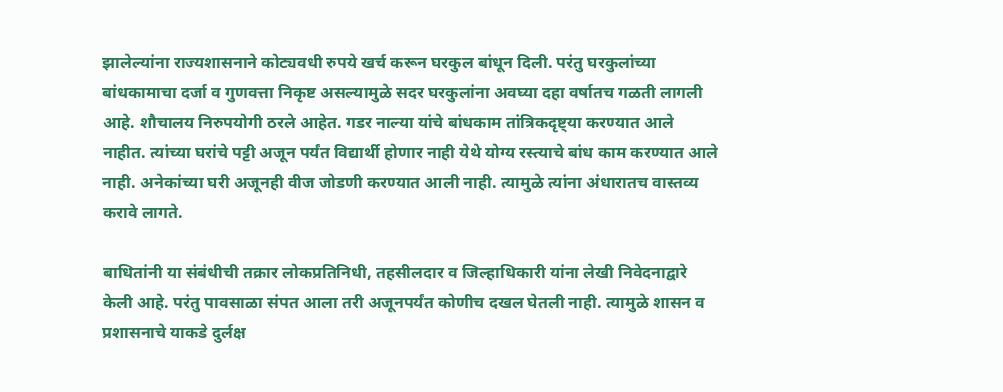झालेल्यांना राज्यशासनाने कोट्यवधी रुपये खर्च करून घरकुल बांधून दिली. परंतु घरकुलांच्या बांधकामाचा दर्जा व गुणवत्ता निकृष्ट असल्यामुळे सदर घरकुलांना अवघ्या दहा वर्षातच गळती लागली आहे. शौचालय निरुपयोगी ठरले आहेत. गडर नाल्या यांचे बांधकाम तांत्रिकदृष्ट्या करण्यात आले नाहीत. त्यांच्या घरांचे पट्टी अजून पर्यंत विद्यार्थी होणार नाही येथे योग्य रस्त्याचे बांध काम करण्यात आले नाही. अनेकांच्या घरी अजूनही वीज जोडणी करण्यात आली नाही. त्यामुळे त्यांना अंधारातच वास्तव्य करावे लागते.

बाधितांनी या संबंधीची तक्रार लोकप्रतिनिधी, तहसीलदार व जिल्हाधिकारी यांना लेखी निवेदनाद्वारे केली आहे. परंतु पावसाळा संपत आला तरी अजूनपर्यंत कोणीच दखल घेतली नाही. त्यामुळे शासन व प्रशासनाचे याकडे दुर्लक्ष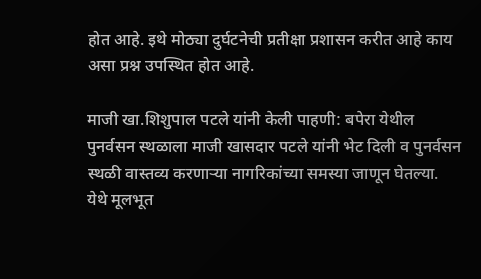होत आहे. इथे मोठ्या दुर्घटनेची प्रतीक्षा प्रशासन करीत आहे काय असा प्रश्न उपस्थित होत आहे.

माजी खा.शिशुपाल पटले यांनी केली पाहणी: बपेरा येथील पुनर्वसन स्थळाला माजी खासदार पटले यांनी भेट दिली व पुनर्वसन स्थळी वास्तव्य करणाऱ्या नागरिकांच्या समस्या जाणून घेतल्या. येथे मूलभूत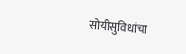सोयीसुविधांचा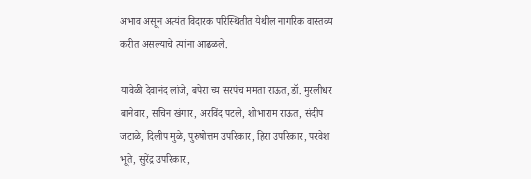अभाव असून अत्यंत विदारक परिस्थितीत येथील नागरिक वास्तव्य करीत असल्याचे त्यांना आढळले.

यावेळी देवानंद लांजे, बपेरा च्य सरपंच ममता राऊत,डॉ. मुरलीधर बानेवार, सचिन खंगार, अरविंद पटले, शोभाराम राऊत, संदीप जटाळे, दिलीप मुळे, पुरुषोत्तम उपरिकार, हिरा उपरिकार, परवेश भूते, सुरेंद्र उपरिकार,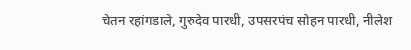चेतन रहांगडाले, गुरुदेव पारधी, उपसरपंच सोहन पारधी, नीलेश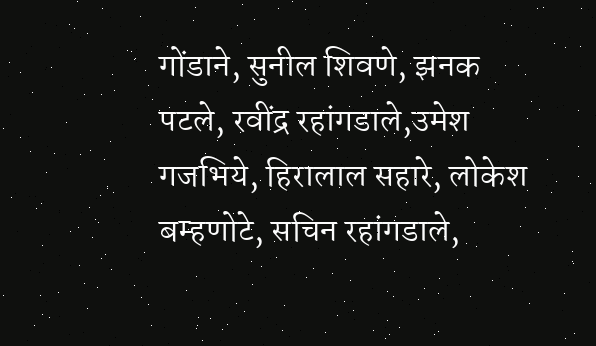गोंडाने, सुनील शिवणे, झनक पटले, रवींद्र रहांगडाले,उमेश गजभिये, हिरालाल सहारे, लोकेश बम्हणोटे, सचिन रहांगडाले,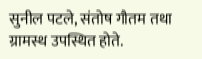सुनील पटले, संतोष गौतम तथा ग्रामस्थ उपस्थित होते.